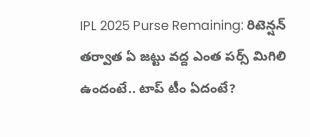IPL 2025 Purse Remaining: రిటెన్షన్ తర్వాత ఏ జట్టు వద్ద ఎంత పర్స్ మిగిలి ఉందంటే.. టాప్ టీం ఏదంటే?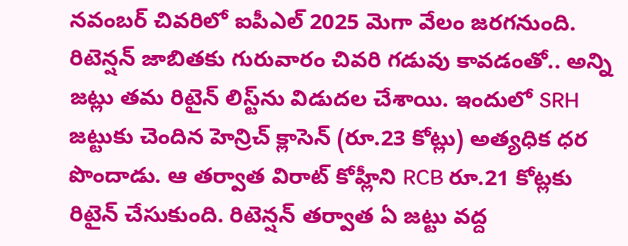నవంబర్ చివరిలో ఐపీఎల్ 2025 మెగా వేలం జరగనుంది. రిటెన్షన్ జాబితకు గురువారం చివరి గడువు కావడంతో.. అన్ని జట్లు తమ రిటైన్ లిస్ట్‌‌ను విడుదల చేశాయి. ఇందులో SRH జట్టుకు చెందిన హెన్రిచ్‌ క్లాసెన్‌ (రూ.23 కోట్లు) అత్యధిక ధర పొందాడు. ఆ తర్వాత విరాట్ కోహ్లీని RCB రూ.21 కోట్లకు రిటైన్ చేసుకుంది. రిటెన్షన్ తర్వాత ఏ జట్టు వద్ద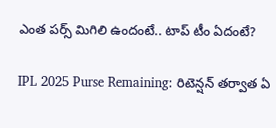ఎంత పర్స్ మిగిలి ఉందంటే.. టాప్ టీం ఏదంటే?

IPL 2025 Purse Remaining: రిటెన్షన్ తర్వాత ఏ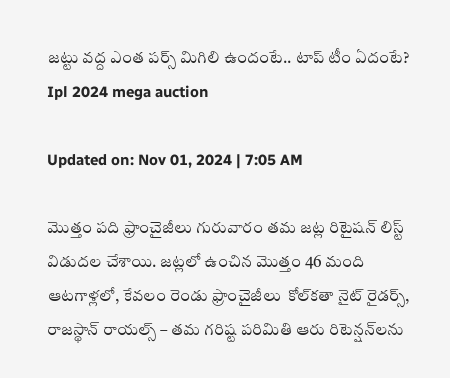జట్టు వద్ద ఎంత పర్స్ మిగిలి ఉందంటే.. టాప్ టీం ఏదంటే?
Ipl 2024 mega auction

Updated on: Nov 01, 2024 | 7:05 AM

మొత్తం పది ఫ్రాంచైజీలు గురువారం తమ జట్ల రిటైషన్ లిస్ట్ విడుదల చేశాయి. జట్లలో ఉంచిన మొత్తం 46 మంది ఆటగాళ్లలో, కేవలం రెండు ఫ్రాంచైజీలు  కోల్‌కతా నైట్ రైడర్స్, రాజస్థాన్ రాయల్స్ – తమ గరిష్ట పరిమితి ఆరు రిటెన్షన్‌లను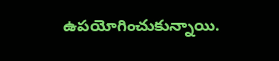ఉపయోగించుకున్నాయి.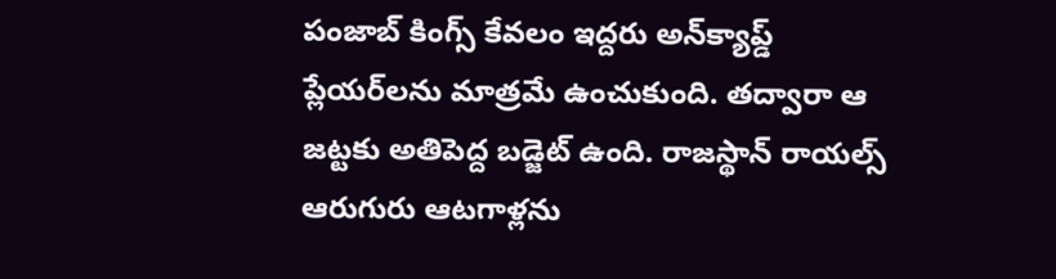పంజాబ్ కింగ్స్ కేవలం ఇద్దరు అన్‌క్యాప్డ్ ప్లేయర్‌లను మాత్రమే ఉంచుకుంది. తద్వారా ఆ జట్టకు అతిపెద్ద బడ్జెట్‌ ఉంది. రాజస్థాన్ రాయల్స్ ఆరుగురు ఆటగాళ్లను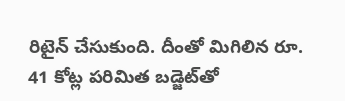రిటైన్ చేసుకుంది. దీంతో మిగిలిన రూ. 41 కోట్ల పరిమిత బడ్జెట్‌తో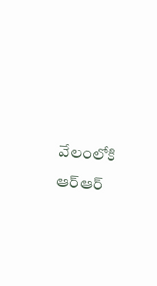వేలంలోకి ఆర్‌ఆర్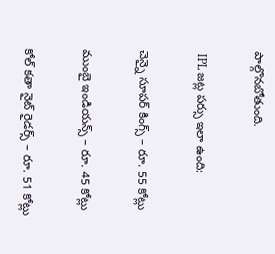పాల్గొనబోతుంది.

 IPL జట్ల పర్సు ఇలా ఉంది:

చెన్నై సూపర్ కింగ్స్ – రూ. 55 కోట్లు

ముంబై ఇండియన్స్ – రూ. 45 కోట్లు

కోల్ కతా నైట్ రైడర్స్ – రూ. 51 కోట్లు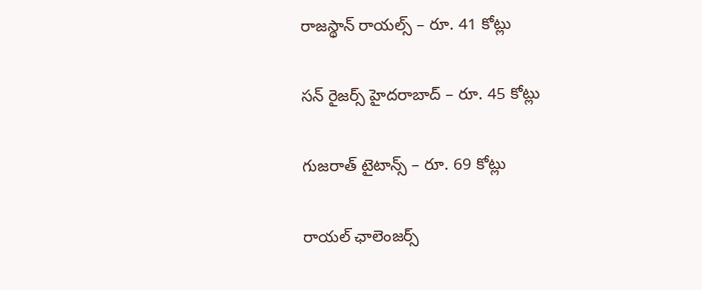రాజస్థాన్ రాయల్స్ – రూ. 41 కోట్లు

సన్ రైజర్స్ హైదరాబాద్ – రూ. 45 కోట్లు

గుజరాత్ టైటాన్స్ – రూ. 69 కోట్లు

రాయల్ ఛాలెంజర్స్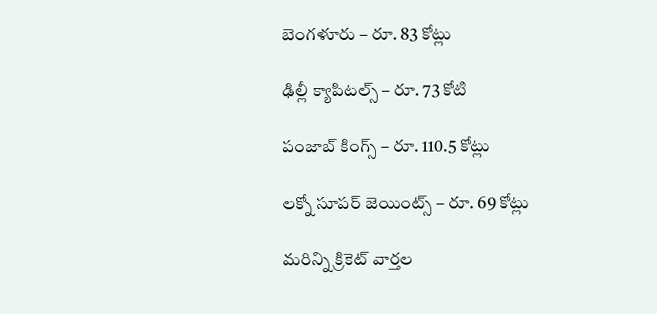బెంగళూరు – రూ. 83 కోట్లు

ఢిల్లీ క్యాపిటల్స్ – రూ. 73 కోటి

పంజాబ్ కింగ్స్ – రూ. 110.5 కోట్లు

లక్నో సూపర్ జెయింట్స్ – రూ. 69 కోట్లు

మరిన్ని క్రికెట్ వార్తల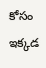కోసం ఇక్కడ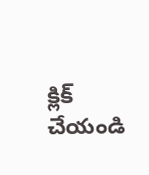క్లిక్ చేయండి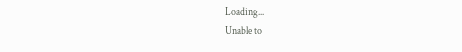Loading...
Unable to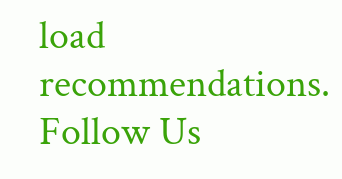load recommendations.
Follow Us